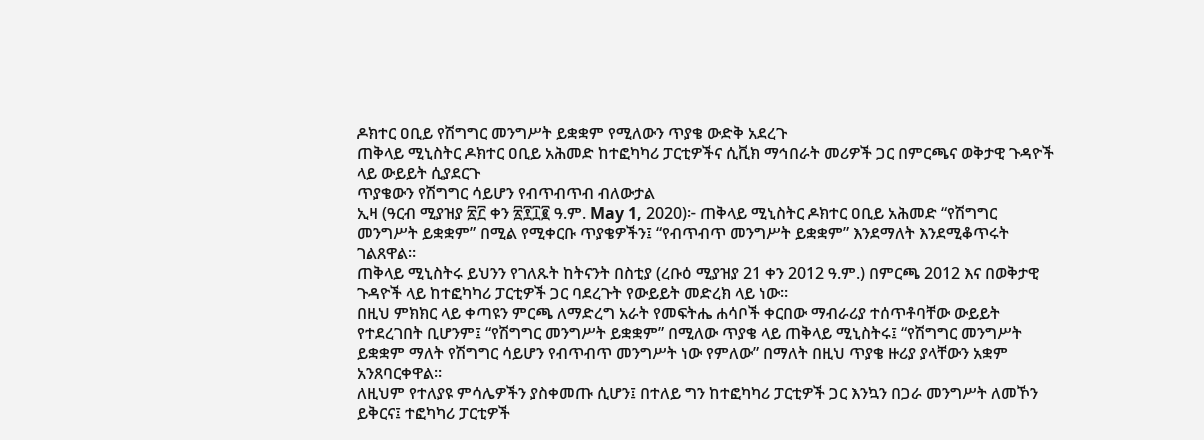ዶክተር ዐቢይ የሽግግር መንግሥት ይቋቋም የሚለውን ጥያቄ ውድቅ አደረጉ
ጠቅላይ ሚኒስትር ዶክተር ዐቢይ አሕመድ ከተፎካካሪ ፓርቲዎችና ሲቪክ ማኅበራት መሪዎች ጋር በምርጫና ወቅታዊ ጉዳዮች ላይ ውይይት ሲያደርጉ
ጥያቄውን የሽግግር ሳይሆን የብጥብጥብ ብለውታል
ኢዛ (ዓርብ ሚያዝያ ፳፫ ቀን ፳፻፲፪ ዓ.ም. May 1, 2020)፦ ጠቅላይ ሚኒስትር ዶክተር ዐቢይ አሕመድ “የሽግግር መንግሥት ይቋቋም” በሚል የሚቀርቡ ጥያቄዎችን፤ “የብጥብጥ መንግሥት ይቋቋም” እንደማለት እንደሚቆጥሩት ገልጸዋል።
ጠቅላይ ሚኒስትሩ ይህንን የገለጹት ከትናንት በስቲያ (ረቡዕ ሚያዝያ 21 ቀን 2012 ዓ.ም.) በምርጫ 2012 እና በወቅታዊ ጉዳዮች ላይ ከተፎካካሪ ፓርቲዎች ጋር ባደረጉት የውይይት መድረክ ላይ ነው።
በዚህ ምክክር ላይ ቀጣዩን ምርጫ ለማድረግ አራት የመፍትሔ ሐሳቦች ቀርበው ማብራሪያ ተሰጥቶባቸው ውይይት የተደረገበት ቢሆንም፤ “የሽግግር መንግሥት ይቋቋም” በሚለው ጥያቄ ላይ ጠቅላይ ሚኒስትሩ፤ “የሽግግር መንግሥት ይቋቋም ማለት የሽግግር ሳይሆን የብጥብጥ መንግሥት ነው የምለው” በማለት በዚህ ጥያቄ ዙሪያ ያላቸውን አቋም አንጸባርቀዋል።
ለዚህም የተለያዩ ምሳሌዎችን ያስቀመጡ ሲሆን፤ በተለይ ግን ከተፎካካሪ ፓርቲዎች ጋር እንኳን በጋራ መንግሥት ለመኾን ይቅርና፤ ተፎካካሪ ፓርቲዎች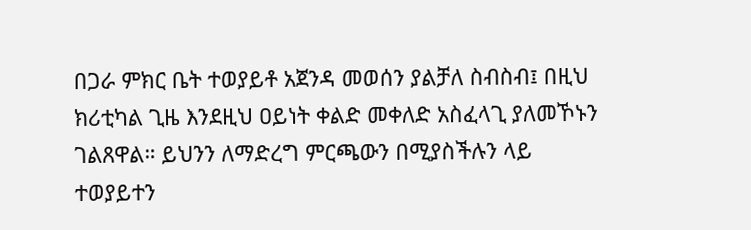በጋራ ምክር ቤት ተወያይቶ አጀንዳ መወሰን ያልቻለ ስብስብ፤ በዚህ ክሪቲካል ጊዜ እንደዚህ ዐይነት ቀልድ መቀለድ አስፈላጊ ያለመኾኑን ገልጸዋል። ይህንን ለማድረግ ምርጫውን በሚያስችሉን ላይ ተወያይተን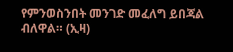የምንወስንበት መንገድ መፈለግ ይበጃል ብለዋል። (ኢዛ)